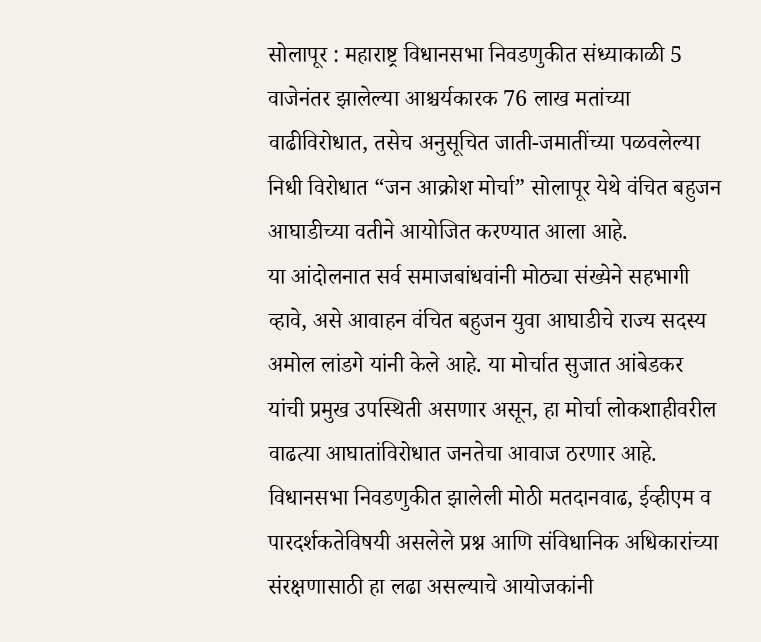सोलापूर : महाराष्ट्र विधानसभा निवडणुकीत संध्याकाळी 5 वाजेनंतर झालेल्या आश्चर्यकारक 76 लाख मतांच्या वाढीविरोधात, तसेच अनुसूचित जाती-जमातींच्या पळवलेल्या निधी विरोधात “जन आक्रोश मोर्चा” सोलापूर येथे वंचित बहुजन आघाडीच्या वतीने आयोजित करण्यात आला आहे.
या आंदोलनात सर्व समाजबांधवांनी मोठ्या संख्येने सहभागी व्हावे, असे आवाहन वंचित बहुजन युवा आघाडीचे राज्य सदस्य अमोल लांडगे यांनी केले आहे. या मोर्चात सुजात आंबेडकर यांची प्रमुख उपस्थिती असणार असून, हा मोर्चा लोकशाहीवरील वाढत्या आघातांविरोधात जनतेचा आवाज ठरणार आहे.
विधानसभा निवडणुकीत झालेली मोठी मतदानवाढ, ईव्हीएम व पारदर्शकतेविषयी असलेले प्रश्न आणि संविधानिक अधिकारांच्या संरक्षणासाठी हा लढा असल्याचे आयोजकांनी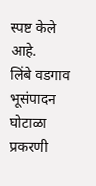स्पष्ट केले आहे.
लिंबे वडगाव भूसंपादन घोटाळा प्रकरणी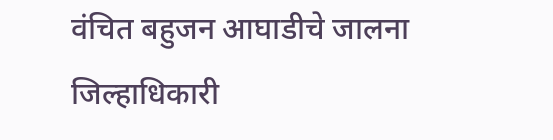वंचित बहुजन आघाडीचे जालना जिल्हाधिकारी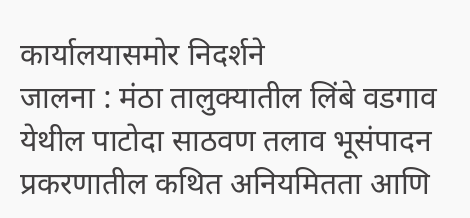कार्यालयासमोर निदर्शने
जालना : मंठा तालुक्यातील लिंबे वडगाव येथील पाटोदा साठवण तलाव भूसंपादन प्रकरणातील कथित अनियमितता आणि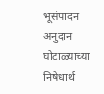भूसंपादन अनुदान घोटाळ्याच्या निषेधार्थ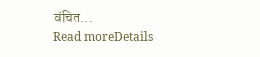वंचित...
Read moreDetails